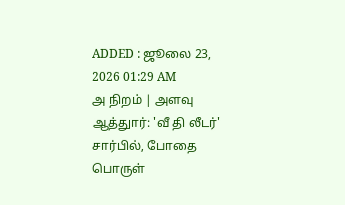ADDED : ஜூலை 23, 2026 01:29 AM
அ நிறம் | அளவு
ஆத்துார்: 'வீ தி லீடர்' சார்பில், போதை பொருள்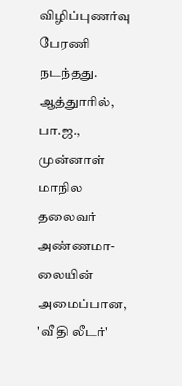விழிப்புணர்வு பேரணி நடந்தது.
ஆத்துாரில், பா.ஜ., முன்னாள் மாநில தலைவர் அண்ணமா-லையின் அமைப்பான, 'வீ தி லீடர்'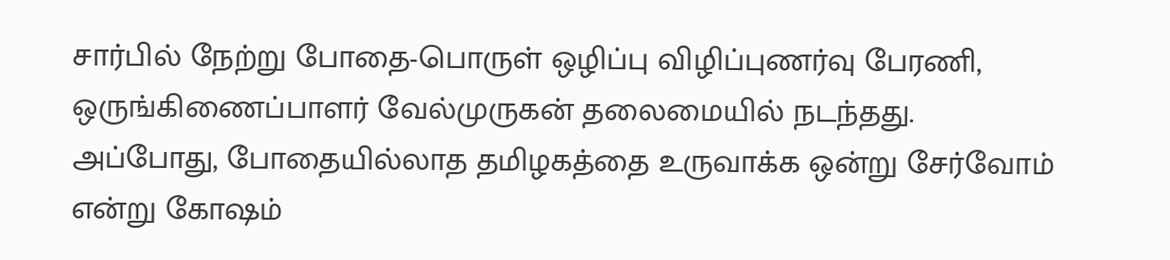சார்பில் நேற்று போதை-பொருள் ஒழிப்பு விழிப்புணர்வு பேரணி, ஒருங்கிணைப்பாளர் வேல்முருகன் தலைமையில் நடந்தது.
அப்போது, போதையில்லாத தமிழகத்தை உருவாக்க ஒன்று சேர்வோம் என்று கோஷம்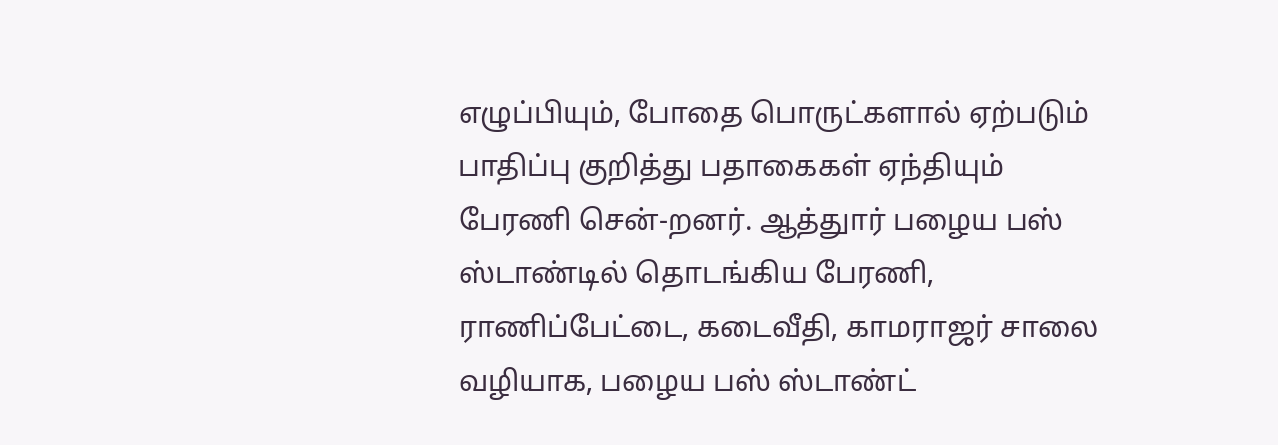எழுப்பியும், போதை பொருட்களால் ஏற்படும் பாதிப்பு குறித்து பதாகைகள் ஏந்தியும் பேரணி சென்-றனர். ஆத்துார் பழைய பஸ் ஸ்டாண்டில் தொடங்கிய பேரணி, ராணிப்பேட்டை, கடைவீதி, காமராஜர் சாலை வழியாக, பழைய பஸ் ஸ்டாண்ட்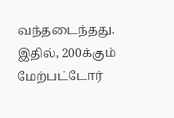வந்தடைந்தது. இதில், 200க்கும் மேற்பட்டோர்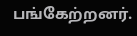பங்கேற்றனர்.